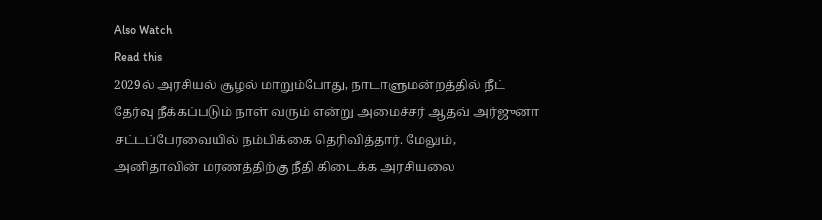Also Watch
Read this
2029ல் அரசியல் சூழல் மாறும்போது, நாடாளுமன்றத்தில் நீட் தேர்வு நீக்கப்படும் நாள் வரும் என்று அமைச்சர் ஆதவ் அர்ஜுனா சட்டப்பேரவையில் நம்பிக்கை தெரிவித்தார். மேலும், அனிதாவின் மரணத்திற்கு நீதி கிடைக்க அரசியலை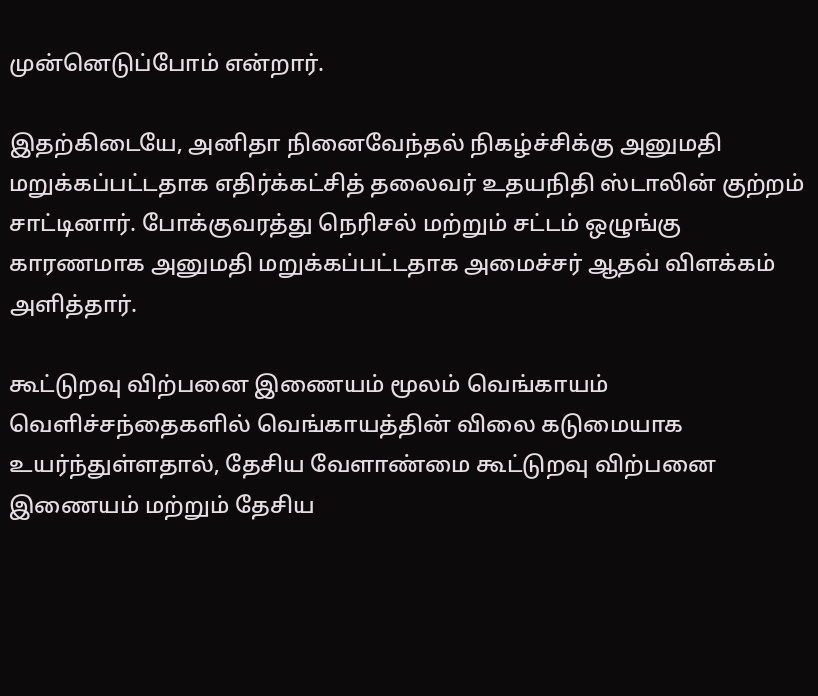முன்னெடுப்போம் என்றார்.

இதற்கிடையே, அனிதா நினைவேந்தல் நிகழ்ச்சிக்கு அனுமதி மறுக்கப்பட்டதாக எதிர்க்கட்சித் தலைவர் உதயநிதி ஸ்டாலின் குற்றம் சாட்டினார். போக்குவரத்து நெரிசல் மற்றும் சட்டம் ஒழுங்கு காரணமாக அனுமதி மறுக்கப்பட்டதாக அமைச்சர் ஆதவ் விளக்கம் அளித்தார்.

கூட்டுறவு விற்பனை இணையம் மூலம் வெங்காயம்
வெளிச்சந்தைகளில் வெங்காயத்தின் விலை கடுமையாக உயர்ந்துள்ளதால், தேசிய வேளாண்மை கூட்டுறவு விற்பனை இணையம் மற்றும் தேசிய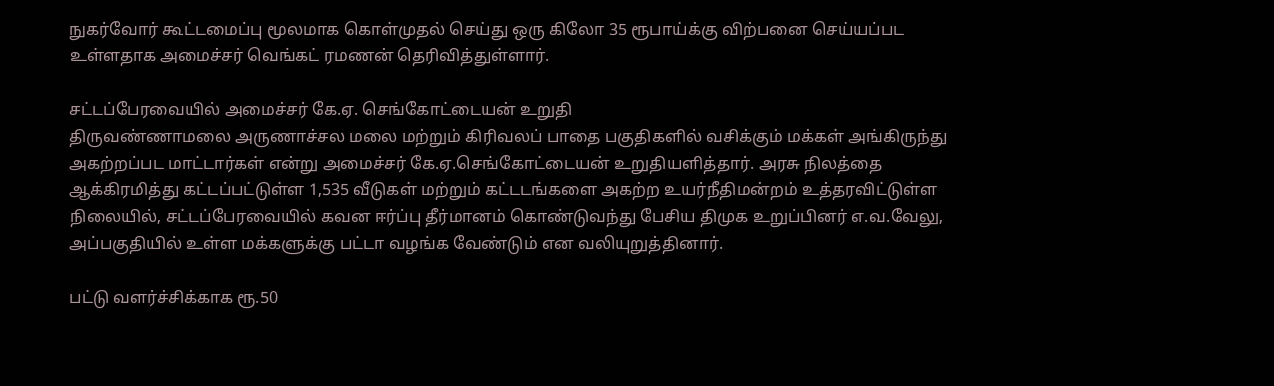நுகர்வோர் கூட்டமைப்பு மூலமாக கொள்முதல் செய்து ஒரு கிலோ 35 ரூபாய்க்கு விற்பனை செய்யப்பட உள்ளதாக அமைச்சர் வெங்கட் ரமணன் தெரிவித்துள்ளார்.

சட்டப்பேரவையில் அமைச்சர் கே.ஏ. செங்கோட்டையன் உறுதி
திருவண்ணாமலை அருணாச்சல மலை மற்றும் கிரிவலப் பாதை பகுதிகளில் வசிக்கும் மக்கள் அங்கிருந்து அகற்றப்பட மாட்டார்கள் என்று அமைச்சர் கே.ஏ.செங்கோட்டையன் உறுதியளித்தார். அரசு நிலத்தை ஆக்கிரமித்து கட்டப்பட்டுள்ள 1,535 வீடுகள் மற்றும் கட்டடங்களை அகற்ற உயர்நீதிமன்றம் உத்தரவிட்டுள்ள நிலையில், சட்டப்பேரவையில் கவன ஈர்ப்பு தீர்மானம் கொண்டுவந்து பேசிய திமுக உறுப்பினர் எ.வ.வேலு, அப்பகுதியில் உள்ள மக்களுக்கு பட்டா வழங்க வேண்டும் என வலியுறுத்தினார்.

பட்டு வளர்ச்சிக்காக ரூ.50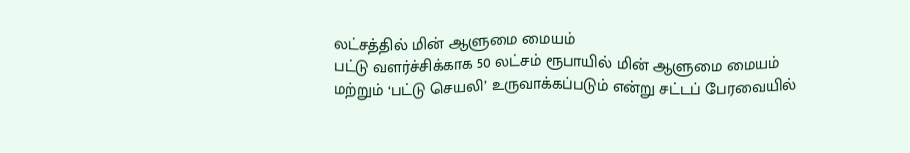லட்சத்தில் மின் ஆளுமை மையம்
பட்டு வளர்ச்சிக்காக 50 லட்சம் ரூபாயில் மின் ஆளுமை மையம் மற்றும் ‘பட்டு செயலி’ உருவாக்கப்படும் என்று சட்டப் பேரவையில்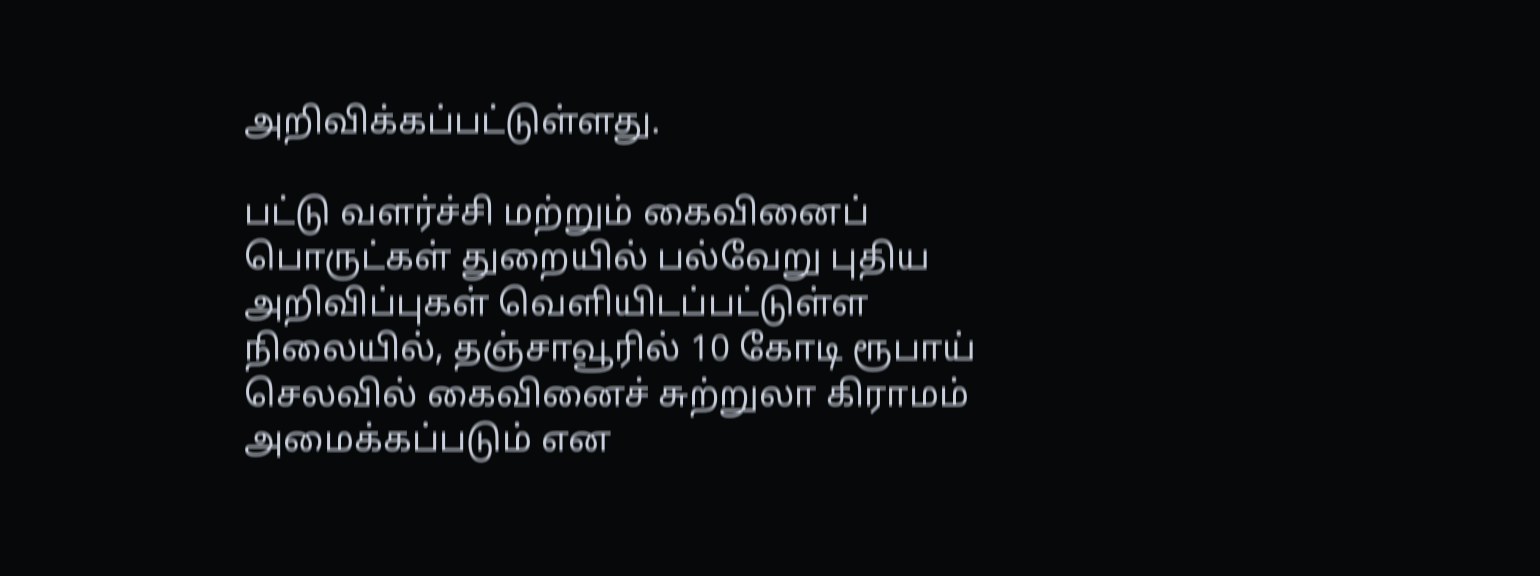அறிவிக்கப்பட்டுள்ளது.

பட்டு வளர்ச்சி மற்றும் கைவினைப் பொருட்கள் துறையில் பல்வேறு புதிய அறிவிப்புகள் வெளியிடப்பட்டுள்ள நிலையில், தஞ்சாவூரில் 10 கோடி ரூபாய் செலவில் கைவினைச் சுற்றுலா கிராமம் அமைக்கப்படும் என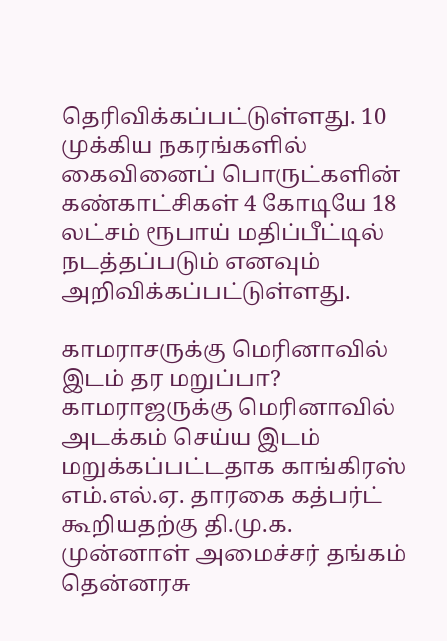தெரிவிக்கப்பட்டுள்ளது. 10 முக்கிய நகரங்களில் கைவினைப் பொருட்களின் கண்காட்சிகள் 4 கோடியே 18 லட்சம் ரூபாய் மதிப்பீட்டில் நடத்தப்படும் எனவும் அறிவிக்கப்பட்டுள்ளது.

காமராசருக்கு மெரினாவில் இடம் தர மறுப்பா?
காமராஜருக்கு மெரினாவில் அடக்கம் செய்ய இடம் மறுக்கப்பட்டதாக காங்கிரஸ் எம்.எல்.ஏ. தாரகை கத்பர்ட் கூறியதற்கு தி.மு.க. முன்னாள் அமைச்சர் தங்கம் தென்னரசு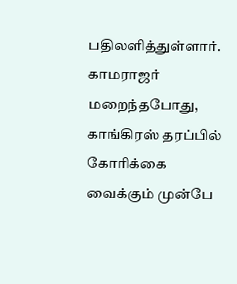பதிலளித்துள்ளார். காமராஜர் மறைந்தபோது, காங்கிரஸ் தரப்பில் கோரிக்கை வைக்கும் முன்பே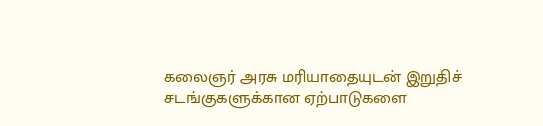கலைஞர் அரசு மரியாதையுடன் இறுதிச் சடங்குகளுக்கான ஏற்பாடுகளை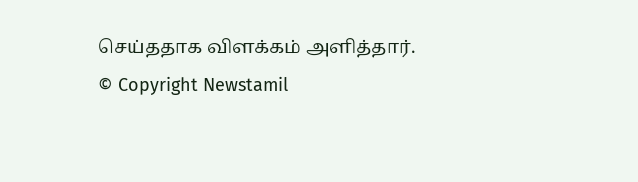செய்ததாக விளக்கம் அளித்தார்.
© Copyright Newstamil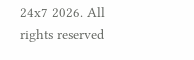24x7 2026. All rights reserved